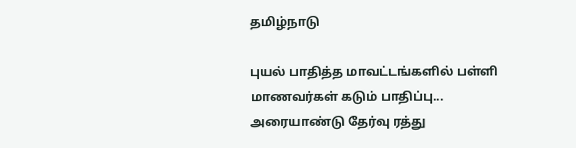தமிழ்நாடு

புயல் பாதித்த மாவட்டங்களில் பள்ளி மாணவர்கள் கடும் பாதிப்பு... அரையாண்டு தேர்வு ரத்து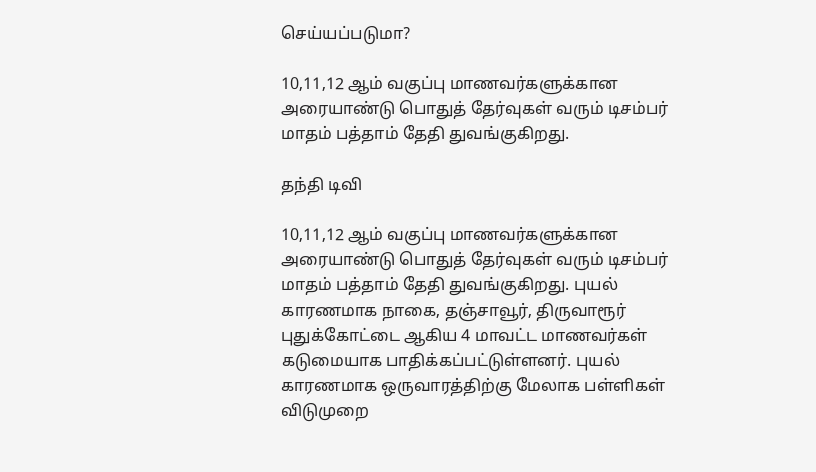செய்யப்படுமா?

10,11,12 ஆம் வகுப்பு மாணவர்களுக்கான அரையாண்டு பொதுத் தேர்வுகள் வரும் டிசம்பர் மாதம் பத்தாம் தேதி துவங்குகிறது.

தந்தி டிவி

10,11,12 ஆம் வகுப்பு மாணவர்களுக்கான அரையாண்டு பொதுத் தேர்வுகள் வரும் டிசம்பர் மாதம் பத்தாம் தேதி துவங்குகிறது. புயல் காரணமாக நாகை, தஞ்சாவூர், திருவாரூர் புதுக்கோட்டை ஆகிய 4 மாவட்ட மாணவர்கள் கடுமையாக பாதிக்கப்பட்டுள்ளனர். புயல் காரணமாக ஒருவாரத்திற்கு மேலாக பள்ளிகள் விடுமுறை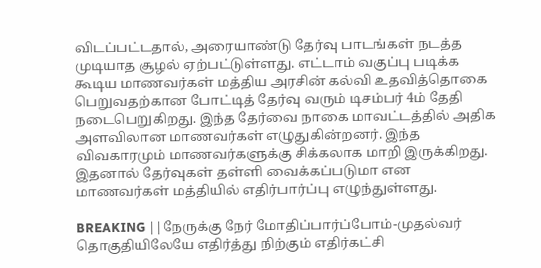விடப்பட்டதால், அரையாண்டு தேர்வு பாடங்கள் நடத்த முடியாத சூழல் ஏற்பட்டுள்ளது. எட்டாம் வகுப்பு படிக்க கூடிய மாணவர்கள் மத்திய அரசின் கல்வி உதவித்தொகை பெறுவதற்கான போட்டித் தேர்வு வரும் டிசம்பர் 4ம் தேதி நடைபெறுகிறது. இந்த தேர்வை நாகை மாவட்டத்தில் அதிக அளவிலான மாணவர்கள் எழுதுகின்றனர். இந்த விவகாரமும் மாணவர்களுக்கு சிக்கலாக மாறி இருக்கிறது. இதனால் தேர்வுகள் தள்ளி வைக்கப்படுமா என மாணவர்கள் மத்தியில் எதிர்பார்ப்பு எழுந்துள்ளது.

BREAKING ||நேருக்கு நேர் மோதிப்பார்ப்போம்-முதல்வர் தொகுதியிலேயே எதிர்த்து நிற்கும் எதிர்கட்சி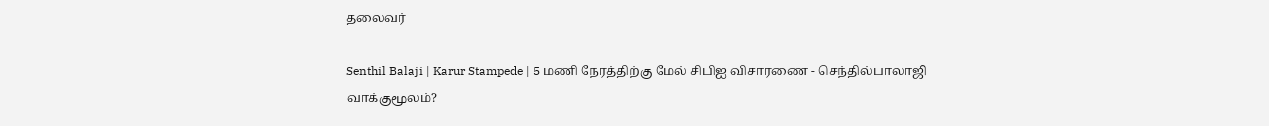தலைவர்

Senthil Balaji | Karur Stampede | 5 மணி நேரத்திற்கு மேல் சிபிஐ விசாரணை - செந்தில்பாலாஜி வாக்குமூலம்?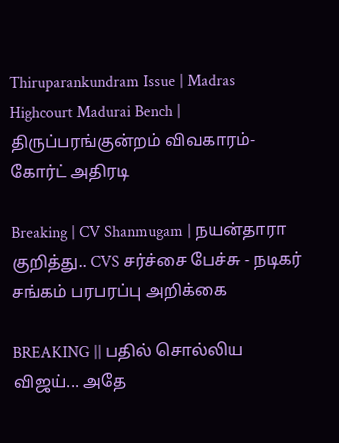Thiruparankundram Issue | Madras Highcourt Madurai Bench | திருப்பரங்குன்றம் விவகாரம்- கோர்ட் அதிரடி

Breaking | CV Shanmugam | நயன்தாரா குறித்து.. CVS சர்ச்சை பேச்சு - நடிகர் சங்கம் பரபரப்பு அறிக்கை

BREAKING || பதில் சொல்லிய விஜய்... அதே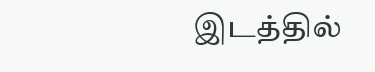இடத்தில்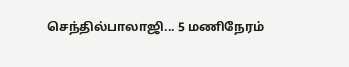செந்தில்பாலாஜி... 5 மணிநேரம்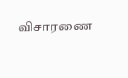விசாரணை